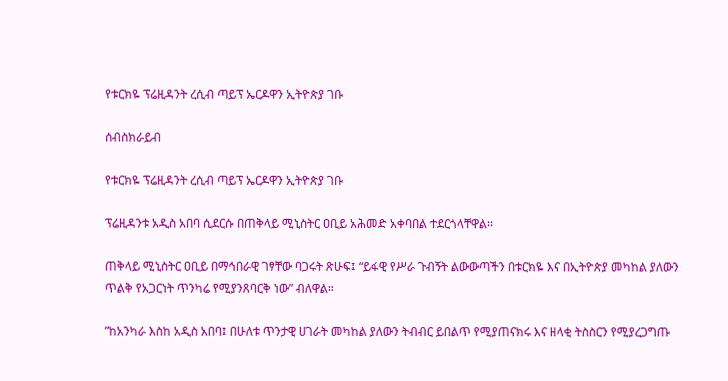የቱርክዬ ፕሬዚዳንት ረሲብ ጣይፕ ኤርዶዋን ኢትዮጵያ ገቡ

ሰብስክራይብ

የቱርክዬ ፕሬዚዳንት ረሲብ ጣይፕ ኤርዶዋን ኢትዮጵያ ገቡ

ፕሬዚዳንቱ አዲስ አበባ ሲደርሱ በጠቅላይ ሚኒስትር ዐቢይ አሕመድ አቀባበል ተደርጎላቸዋል፡፡

ጠቅላይ ሚኒስትር ዐቢይ በማኅበራዊ ገፃቸው ባጋሩት ጽሁፍ፤ “ይፋዊ የሥራ ጉብኝት ልውውጣችን በቱርክዬ እና በኢትዮጵያ መካከል ያለውን ጥልቅ የአጋርነት ጥንካሬ የሚያንጸባርቅ ነው” ብለዋል።

”ከአንካራ እስከ አዲስ አበባ፤ በሁለቱ ጥንታዊ ሀገራት መካከል ያለውን ትብብር ይበልጥ የሚያጠናክሩ እና ዘላቂ ትስስርን የሚያረጋግጡ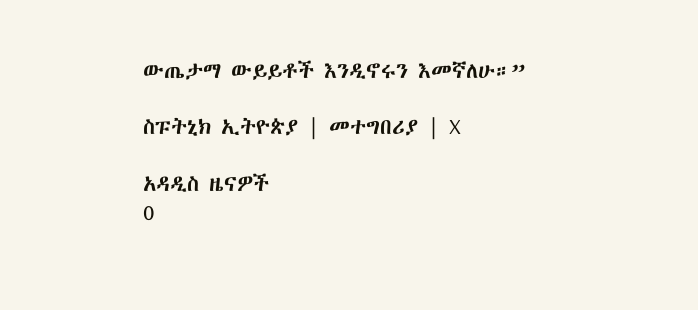ውጤታማ ውይይቶች እንዲኖሩን እመኛለሁ።”

ስፑትኒክ ኢትዮጵያ | መተግበሪያ | X

አዳዲስ ዜናዎች
0